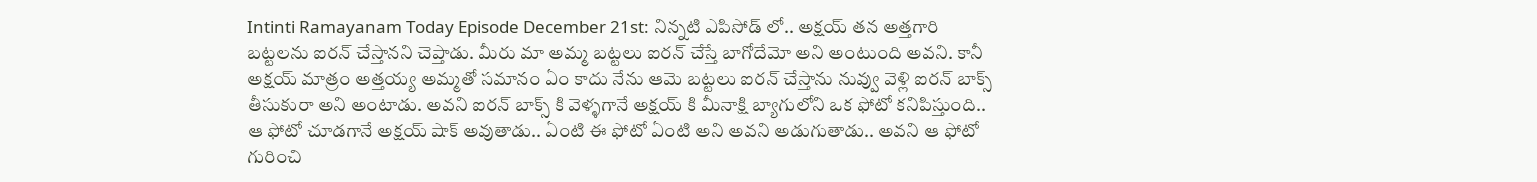Intinti Ramayanam Today Episode December 21st: నిన్నటి ఎపిసోడ్ లో.. అక్షయ్ తన అత్తగారి బట్టలను ఐరన్ చేస్తానని చెప్తాడు. మీరు మా అమ్మ బట్టలు ఐరన్ చేస్తే బాగోదేమో అని అంటుంది అవని. కానీ అక్షయ్ మాత్రం అత్తయ్య అమ్మతో సమానం ఏం కాదు నేను ఆమె బట్టలు ఐరన్ చేస్తాను నువ్వు వెళ్లి ఐరన్ బాక్స్ తీసుకురా అని అంటాడు. అవని ఐరన్ బాక్స్ కి వెళ్ళగానే అక్షయ్ కి మీనాక్షి బ్యాగులోని ఒక ఫోటో కనిపిస్తుంది.. ఆ ఫోటో చూడగానే అక్షయ్ షాక్ అవుతాడు.. ఏంటి ఈ ఫోటో ఏంటి అని అవని అడుగుతాడు.. అవని ఆ ఫోటో గురించి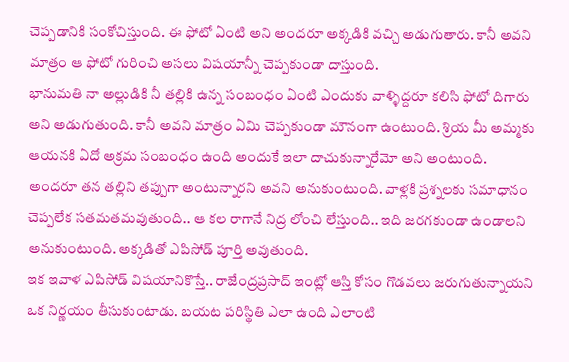చెప్పడానికి సంకోచిస్తుంది. ఈ ఫోటో ఏంటి అని అందరూ అక్కడికి వచ్చి అడుగుతారు. కానీ అవని మాత్రం ఆ ఫోటో గురించి అసలు విషయాన్నీ చెప్పకుండా దాస్తుంది.
భానుమతి నా అల్లుడికి నీ తల్లికి ఉన్న సంబంధం ఏంటి ఎందుకు వాళ్ళిద్దరూ కలిసి ఫోటో దిగారు అని అడుగుతుంది. కానీ అవని మాత్రం ఏమి చెప్పకుండా మౌనంగా ఉంటుంది. శ్రియ మీ అమ్మకు ఆయనకి ఏదో అక్రమ సంబంధం ఉంది అందుకే ఇలా దాచుకున్నారేమో అని అంటుంది. అందరూ తన తల్లిని తప్పుగా అంటున్నారని అవని అనుకుంటుంది. వాళ్లకి ప్రశ్నలకు సమాధానం చెప్పలేక సతమతమవుతుంది.. ఆ కల రాగానే నిద్ర లోంచి లేస్తుంది.. ఇది జరగకుండా ఉండాలని అనుకుంటుంది. అక్కడితో ఎపిసోడ్ పూర్తి అవుతుంది.
ఇక ఇవాళ ఎపిసోడ్ విషయానికొస్తే.. రాజేంద్రప్రసాద్ ఇంట్లో ఆస్తి కోసం గొడవలు జరుగుతున్నాయని ఒక నిర్ణయం తీసుకుంటాడు. బయట పరిస్థితి ఎలా ఉంది ఎలాంటి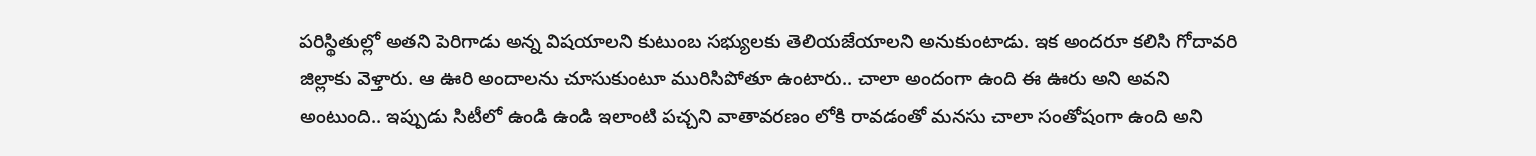పరిస్థితుల్లో అతని పెరిగాడు అన్న విషయాలని కుటుంబ సభ్యులకు తెలియజేయాలని అనుకుంటాడు. ఇక అందరూ కలిసి గోదావరి జిల్లాకు వెళ్తారు. ఆ ఊరి అందాలను చూసుకుంటూ మురిసిపోతూ ఉంటారు.. చాలా అందంగా ఉంది ఈ ఊరు అని అవని అంటుంది.. ఇప్పుడు సిటీలో ఉండి ఉండి ఇలాంటి పచ్చని వాతావరణం లోకి రావడంతో మనసు చాలా సంతోషంగా ఉంది అని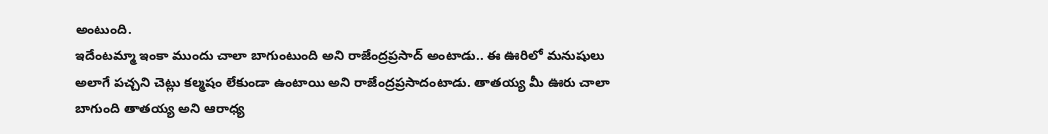అంటుంది.
ఇదేంటమ్మా ఇంకా ముందు చాలా బాగుంటుంది అని రాజేంద్రప్రసాద్ అంటాడు.. ఈ ఊరిలో మనుషులు అలాగే పచ్చని చెట్లు కల్మషం లేకుండా ఉంటాయి అని రాజేంద్రప్రసాదంటాడు. తాతయ్య మీ ఊరు చాలా బాగుంది తాతయ్య అని ఆరాధ్య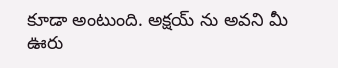కూడా అంటుంది. అక్షయ్ ను అవని మీ ఊరు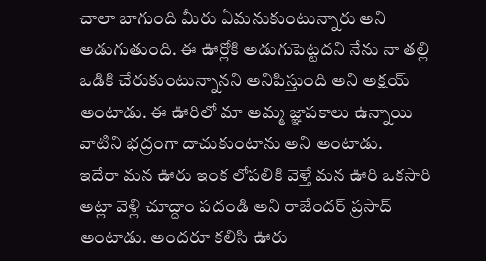చాలా బాగుంది మీరు ఏమనుకుంటున్నారు అని అడుగుతుంది. ఈ ఊర్లోకి అడుగుపెట్టదని నేను నా తల్లి ఒడికి చేరుకుంటున్నానని అనిపిస్తుంది అని అక్షయ్ అంటాడు. ఈ ఊరిలో మా అమ్మ జ్ఞాపకాలు ఉన్నాయి వాటిని భద్రంగా దాచుకుంటాను అని అంటాడు.
ఇదేరా మన ఊరు ఇంక లోపలికి వెళ్తే మన ఊరి ఒకసారి అట్లా వెళ్లి చూద్దాం పదండి అని రాజేందర్ ప్రసాద్ అంటాడు. అందరూ కలిసి ఊరు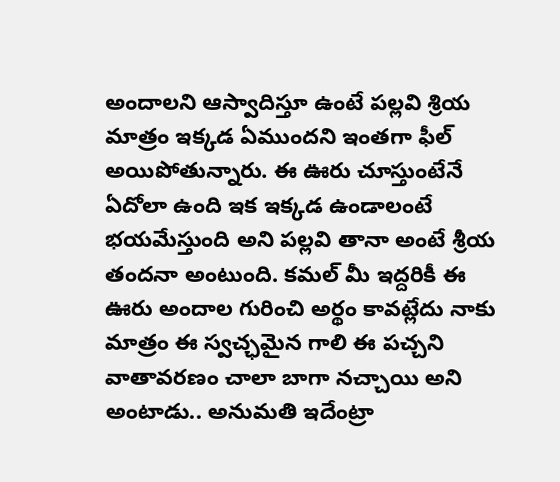అందాలని ఆస్వాదిస్తూ ఉంటే పల్లవి శ్రియ మాత్రం ఇక్కడ ఏముందని ఇంతగా ఫీల్ అయిపోతున్నారు. ఈ ఊరు చూస్తుంటేనే ఏదోలా ఉంది ఇక ఇక్కడ ఉండాలంటే భయమేస్తుంది అని పల్లవి తానా అంటే శ్రీయ తందనా అంటుంది. కమల్ మీ ఇద్దరికీ ఈ ఊరు అందాల గురించి అర్థం కావట్లేదు నాకు మాత్రం ఈ స్వచ్ఛమైన గాలి ఈ పచ్చని వాతావరణం చాలా బాగా నచ్చాయి అని అంటాడు.. అనుమతి ఇదేంట్రా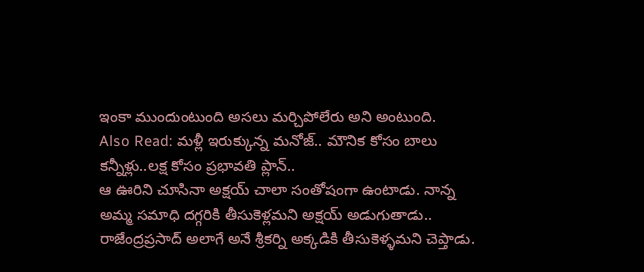ఇంకా ముందుంటుంది అసలు మర్చిపోలేరు అని అంటుంది.
Also Read: మళ్లీ ఇరుక్కున్న మనోజ్.. మౌనిక కోసం బాలు కన్నీళ్లు..లక్ష కోసం ప్రభావతి ప్లాన్..
ఆ ఊరిని చూసినా అక్షయ్ చాలా సంతోషంగా ఉంటాడు. నాన్న అమ్మ సమాధి దగ్గరికి తీసుకెళ్లమని అక్షయ్ అడుగుతాడు.. రాజేంద్రప్రసాద్ అలాగే అనే శ్రీకర్ని అక్కడికి తీసుకెళ్ళమని చెప్తాడు.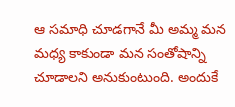ఆ సమాధి చూడగానే మీ అమ్మ మన మధ్య కాకుండా మన సంతోషాన్ని చూడాలని అనుకుంటుంది. అందుకే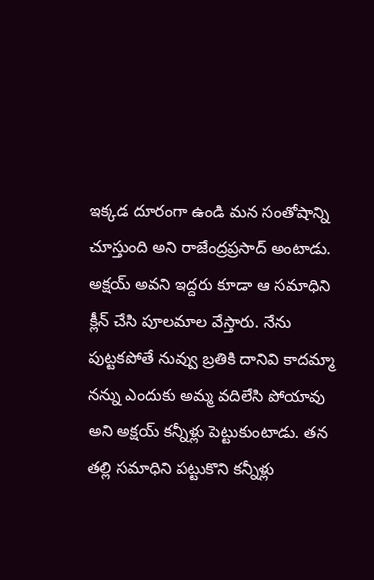ఇక్కడ దూరంగా ఉండి మన సంతోషాన్ని చూస్తుంది అని రాజేంద్రప్రసాద్ అంటాడు. అక్షయ్ అవని ఇద్దరు కూడా ఆ సమాధిని క్లీన్ చేసి పూలమాల వేస్తారు. నేను పుట్టకపోతే నువ్వు బ్రతికి దానివి కాదమ్మా నన్ను ఎందుకు అమ్మ వదిలేసి పోయావు అని అక్షయ్ కన్నీళ్లు పెట్టుకుంటాడు. తన తల్లి సమాధిని పట్టుకొని కన్నీళ్లు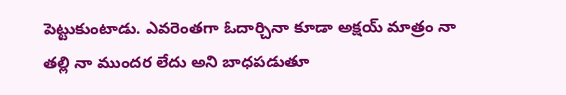పెట్టుకుంటాడు. ఎవరెంతగా ఓదార్చినా కూడా అక్షయ్ మాత్రం నా తల్లి నా ముందర లేదు అని బాధపడుతూ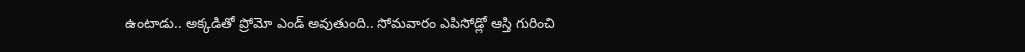ఉంటాడు.. అక్కడితో ప్రోమో ఎండ్ అవుతుంది.. సోమవారం ఎపిసోడ్లో ఆస్తి గురించి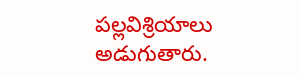పల్లవిశ్రియాలు అడుగుతారు.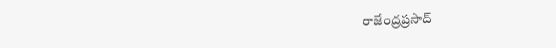రాజేంద్రప్రసాద్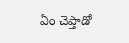ఏం చెప్తాడో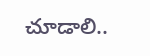చూడాలి..